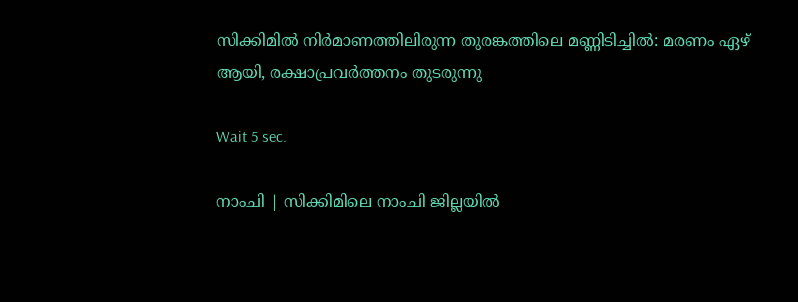സിക്കിമില്‍ നിര്‍മാണത്തിലിരുന്ന തുരങ്കത്തിലെ മണ്ണിടിച്ചില്‍: മരണം ഏഴ് ആയി, രക്ഷാപ്രവര്‍ത്തനം തുടരുന്നു

Wait 5 sec.

നാംചി | സിക്കിമിലെ നാംചി ജില്ലയില്‍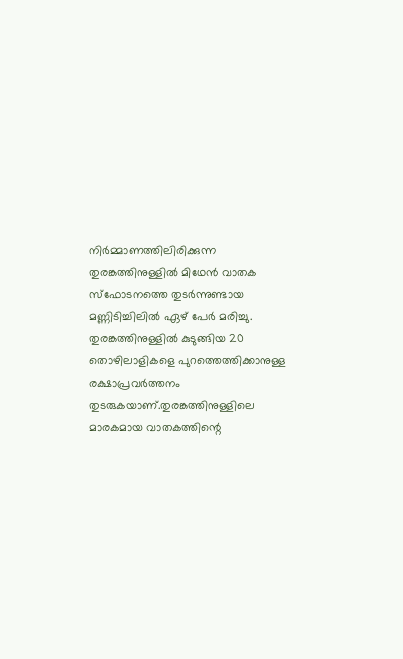നിര്‍മ്മാണത്തിലിരിക്കുന്ന തുരങ്കത്തിനുള്ളില്‍ മിഥേന്‍ വാതക സ്ഫോടനത്തെ തുടര്‍ന്നുണ്ടായ മണ്ണിടിച്ചിലില്‍ ഏഴ് പേര്‍ മരിച്ചു. തുരങ്കത്തിനുള്ളില്‍ കുടുങ്ങിയ 20 തൊഴിലാളികളെ പുറത്തെത്തിക്കാനുള്ള രക്ഷാപ്രവര്‍ത്തനം തുടരുകയാണ്.തുരങ്കത്തിനുള്ളിലെ മാരകമായ വാതകത്തിന്റെ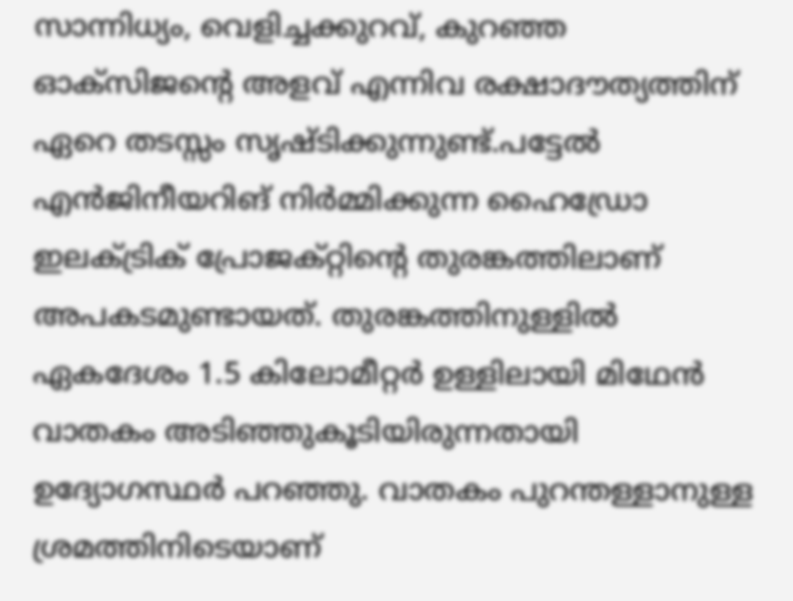സാന്നിധ്യം, വെളിച്ചക്കുറവ്, കുറഞ്ഞ ഓക്‌സിജന്റെ അളവ് എന്നിവ രക്ഷാദൗത്യത്തിന് ഏറെ തടസ്സം സൃഷ്ടിക്കുന്നുണ്ട്.പട്ടേല്‍ എന്‍ജിനീയറിങ് നിര്‍മ്മിക്കുന്ന ഹൈഡ്രോ ഇലക്ട്രിക് പ്രോജക്റ്റിന്റെ തുരങ്കത്തിലാണ് അപകടമുണ്ടായത്. തുരങ്കത്തിനുള്ളില്‍ ഏകദേശം 1.5 കിലോമീറ്റര്‍ ഉള്ളിലായി മിഥേന്‍ വാതകം അടിഞ്ഞുകൂടിയിരുന്നതായി ഉദ്യോഗസ്ഥര്‍ പറഞ്ഞു. വാതകം പുറന്തള്ളാനുള്ള ശ്രമത്തിനിടെയാണ്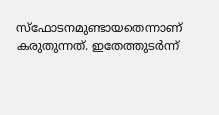സ്‌ഫോടനമുണ്ടായതെന്നാണ് കരുതുന്നത്. ഇതേത്തുടര്‍ന്ന്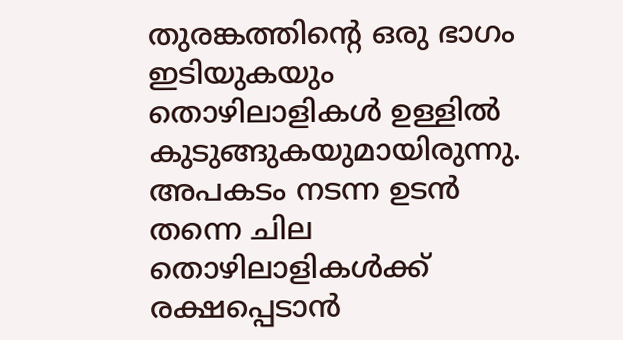തുരങ്കത്തിന്റെ ഒരു ഭാഗം ഇടിയുകയും തൊഴിലാളികള്‍ ഉള്ളില്‍ കുടുങ്ങുകയുമായിരുന്നു. അപകടം നടന്ന ഉടന്‍ തന്നെ ചില തൊഴിലാളികള്‍ക്ക് രക്ഷപ്പെടാന്‍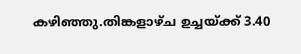കഴിഞ്ഞു.തിങ്കളാഴ്ച ഉച്ചയ്ക്ക് 3.40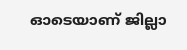ഓടെയാണ് ജില്ലാ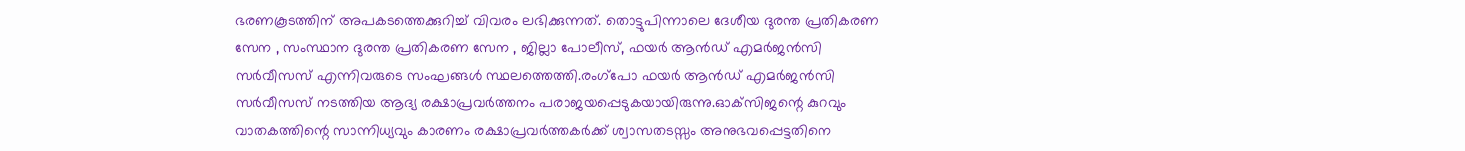ഭരണകൂടത്തിന് അപകടത്തെക്കുറിച്ച് വിവരം ലഭിക്കുന്നത്. തൊട്ടുപിന്നാലെ ദേശീയ ദുരന്ത പ്രതികരണ സേന , സംസ്ഥാന ദുരന്ത പ്രതികരണ സേന , ജില്ലാ പോലീസ്, ഫയര്‍ ആന്‍ഡ് എമര്‍ജന്‍സി സര്‍വീസസ് എന്നിവരുടെ സംഘങ്ങള്‍ സ്ഥലത്തെത്തി.രംഗ്‌പോ ഫയര്‍ ആന്‍ഡ് എമര്‍ജന്‍സി സര്‍വീസസ് നടത്തിയ ആദ്യ രക്ഷാപ്രവര്‍ത്തനം പരാജയപ്പെടുകയായിരുന്നു.ഓക്‌സിജന്റെ കുറവും വാതകത്തിന്റെ സാന്നിധ്യവും കാരണം രക്ഷാപ്രവര്‍ത്തകര്‍ക്ക് ശ്വാസതടസ്സം അനുഭവപ്പെട്ടതിനെ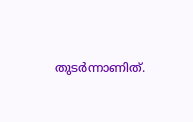തുടര്‍ന്നാണിത്.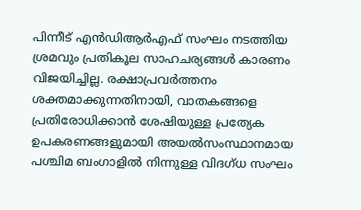പിന്നീട് എന്‍ഡിആര്‍എഫ് സംഘം നടത്തിയ ശ്രമവും പ്രതികൂല സാഹചര്യങ്ങള്‍ കാരണം വിജയിച്ചില്ല. രക്ഷാപ്രവര്‍ത്തനം ശക്തമാക്കുന്നതിനായി, വാതകങ്ങളെ പ്രതിരോധിക്കാന്‍ ശേഷിയുള്ള പ്രത്യേക ഉപകരണങ്ങളുമായി അയല്‍സംസ്ഥാനമായ പശ്ചിമ ബംഗാളില്‍ നിന്നുള്ള വിദഗ്ധ സംഘം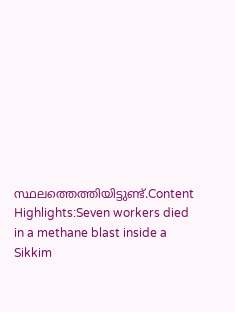സ്ഥലത്തെത്തിയിട്ടുണ്ട്.Content Highlights:Seven workers died in a methane blast inside a Sikkim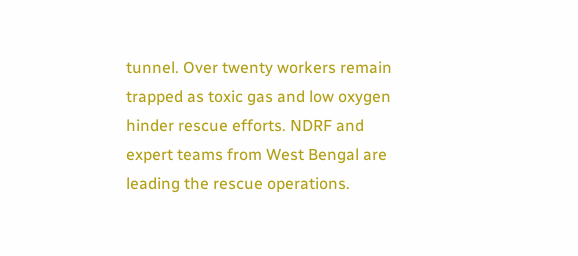tunnel. Over twenty workers remain trapped as toxic gas and low oxygen hinder rescue efforts. NDRF and expert teams from West Bengal are leading the rescue operations.